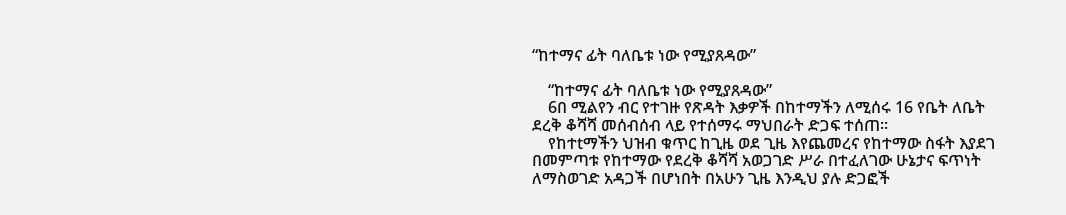“ከተማና ፊት ባለቤቱ ነው የሚያጸዳው”

    “ከተማና ፊት ባለቤቱ ነው የሚያጸዳው”
    6በ ሚልየን ብር የተገዙ የጽዳት እቃዎች በከተማችን ለሚሰሩ 16 የቤት ለቤት ደረቅ ቆሻሻ መሰብሰብ ላይ የተሰማሩ ማህበራት ድጋፍ ተሰጠ፡፡
    የከተtማችን ህዝብ ቁጥር ከጊዜ ወደ ጊዜ እየጨመረና የከተማው ስፋት እያደገ በመምጣቱ የከተማው የደረቅ ቆሻሻ አወጋገድ ሥራ በተፈለገው ሁኔታና ፍጥነት ለማስወገድ አዳጋች በሆነበት በአሁን ጊዜ እንዲህ ያሉ ድጋፎች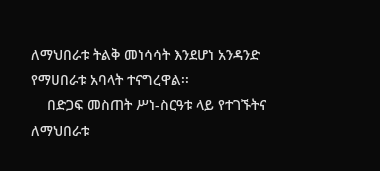ለማህበራቱ ትልቅ መነሳሳት እንደሆነ አንዳንድ የማሀበራቱ አባላት ተናግረዋል፡፡
    በድጋፍ መስጠት ሥነ-ስርዓቱ ላይ የተገኙትና ለማህበራቱ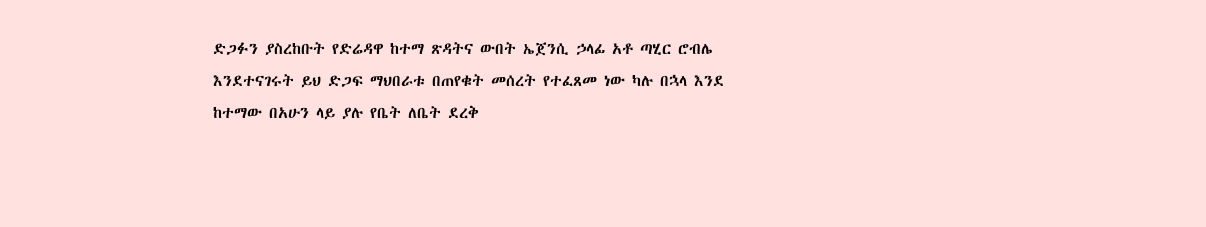ድጋፉን ያስረከቡት የድሬዳዋ ከተማ ጽዳትና ውበት ኤጀንሲ ኃላፊ አቶ ጣሂር ሮብሌ እንደተናገሩት ይህ ድጋፍ ማህበራቱ በጠየቁት መሰረት የተፈጸመ ነው ካሉ በኋላ እንደ ከተማው በአሁን ላይ ያሉ የቤት ለቤት ደረቅ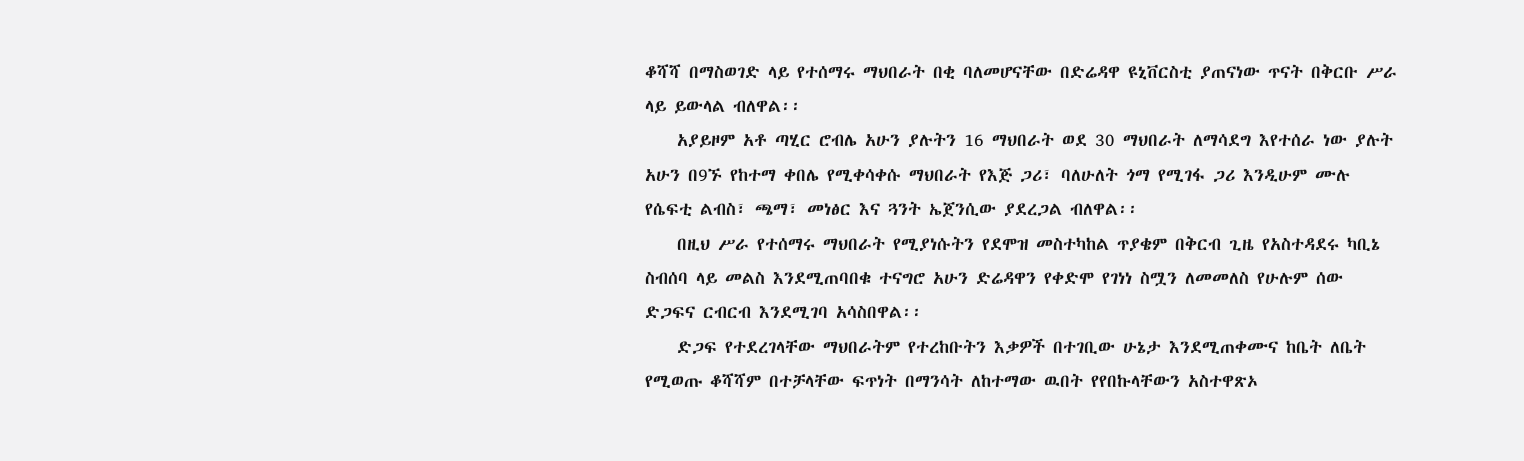ቆሻሻ በማስወገድ ላይ የተሰማሩ ማህበራት በቂ ባለመሆናቸው በድሬዳዋ ዩኒቨርስቲ ያጠናነው ጥናት በቅርቡ ሥራ ላይ ይውላል ብለዋል፡፡
    አያይዞም አቶ ጣሂር ሮብሌ አሁን ያሉትን 16 ማህበራት ወደ 30 ማህበራት ለማሳደግ እየተሰራ ነው ያሉት አሁን በ9ኙ የከተማ ቀበሌ የሚቀሳቀሱ ማህበራት የእጅ ጋሪ፣ ባለሁለት ጎማ የሚገፋ ጋሪ እንዲሁም ሙሉ የሴፍቲ ልብስ፣ ጫማ፣ መነፅር እና ጓንት ኤጀንሲው ያደረጋል ብለዋል፡፡
    በዚህ ሥራ የተሰማሩ ማህበራት የሚያነሱትን የደሞዝ መስተካከል ጥያቄም በቅርብ ጊዜ የአስተዳደሩ ካቢኔ ስብሰባ ላይ መልስ እንደሚጠባበቁ ተናግሮ አሁን ድሬዳዋን የቀድሞ የገነነ ስሟን ለመመለስ የሁሉም ሰው ድጋፍና ርብርብ እንደሚገባ አሳስበዋል፡፡
    ድጋፍ የተደረገላቸው ማህበራትም የተረከቡትን እቃዎች በተገቢው ሁኔታ እንደሚጠቀሙና ከቤት ለቤት የሚወጡ ቆሻሻም በተቻላቸው ፍጥነት በማንሳት ለከተማው ዉበት የየበኩላቸውን አስተዋጽኦ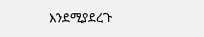እንደሚያደረጉ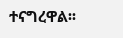ተናግረዋል፡፡